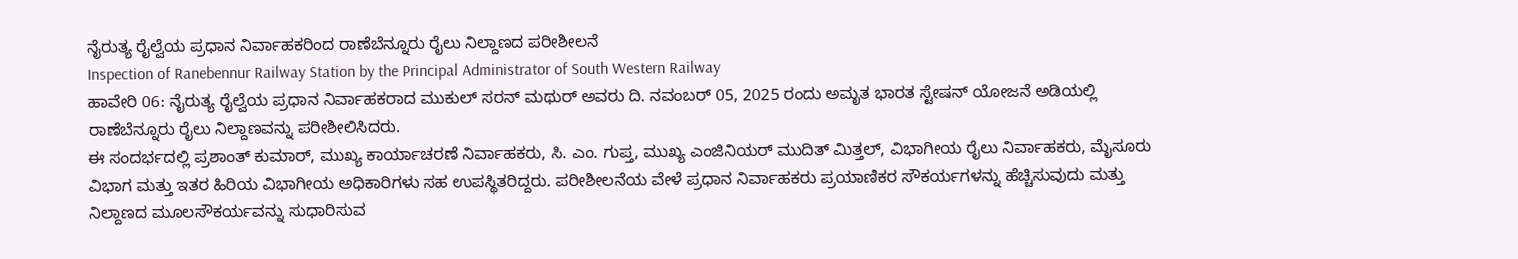ನೈರುತ್ಯ ರೈಲ್ವೆಯ ಪ್ರಧಾನ ನಿರ್ವಾಹಕರಿಂದ ರಾಣೆಬೆನ್ನೂರು ರೈಲು ನಿಲ್ದಾಣದ ಪರೀಶೀಲನೆ
Inspection of Ranebennur Railway Station by the Principal Administrator of South Western Railway
ಹಾವೇರಿ 06: ನೈರುತ್ಯ ರೈಲ್ವೆಯ ಪ್ರಧಾನ ನಿರ್ವಾಹಕರಾದ ಮುಕುಲ್ ಸರನ್ ಮಥುರ್ ಅವರು ದಿ. ನವಂಬರ್ 05, 2025 ರಂದು ಅಮೃತ ಭಾರತ ಸ್ಟೇಷನ್ ಯೋಜನೆ ಅಡಿಯಲ್ಲಿ ರಾಣೆಬೆನ್ನೂರು ರೈಲು ನಿಲ್ದಾಣವನ್ನು ಪರೀಶೀಲಿಸಿದರು.
ಈ ಸಂದರ್ಭದಲ್ಲಿ ಪ್ರಶಾಂತ್ ಕುಮಾರ್, ಮುಖ್ಯ ಕಾರ್ಯಾಚರಣೆ ನಿರ್ವಾಹಕರು, ಸಿ. ಎಂ. ಗುಪ್ತ, ಮುಖ್ಯ ಎಂಜಿನಿಯರ್ ಮುದಿತ್ ಮಿತ್ತಲ್, ವಿಭಾಗೀಯ ರೈಲು ನಿರ್ವಾಹಕರು, ಮೈಸೂರು ವಿಭಾಗ ಮತ್ತು ಇತರ ಹಿರಿಯ ವಿಭಾಗೀಯ ಅಧಿಕಾರಿಗಳು ಸಹ ಉಪಸ್ಥಿತರಿದ್ದರು. ಪರೀಶೀಲನೆಯ ವೇಳೆ ಪ್ರಧಾನ ನಿರ್ವಾಹಕರು ಪ್ರಯಾಣಿಕರ ಸೌಕರ್ಯಗಳನ್ನು ಹೆಚ್ಚಿಸುವುದು ಮತ್ತು ನಿಲ್ದಾಣದ ಮೂಲಸೌಕರ್ಯವನ್ನು ಸುಧಾರಿಸುವ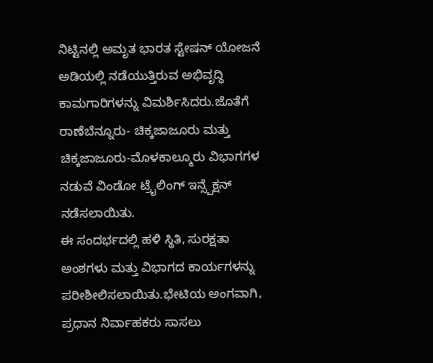ನಿಟ್ಟಿನಲ್ಲಿ ಅಮೃತ ಭಾರತ ಸ್ಟೇಷನ್ ಯೋಜನೆ ಅಡಿಯಲ್ಲಿ ನಡೆಯುತ್ತಿರುವ ಅಭಿವೃದ್ಧಿ ಕಾಮಗಾರಿಗಳನ್ನು ವಿಮರ್ಶಿಸಿದರು.ಜೊತೆಗೆ ರಾಣೆಬೆನ್ನೂರು- ಚಿಕ್ಕಜಾಜೂರು ಮತ್ತು ಚಿಕ್ಕಜಾಜೂರು-ಮೊಳಕಾಲ್ಮೂರು ವಿಭಾಗಗಳ ನಡುವೆ ವಿಂಡೋ ಟ್ರೈಲಿಂಗ್ ಇನ್ಸ್ಪೆಕ್ಷನ್ ನಡೆಸಲಾಯಿತು.
ಈ ಸಂದರ್ಭದಲ್ಲಿ ಹಳಿ ಸ್ಥಿತಿ, ಸುರಕ್ಷತಾ ಅಂಶಗಳು ಮತ್ತು ವಿಭಾಗದ ಕಾರ್ಯಗಳನ್ನು ಪರೀಶೀಲಿಸಲಾಯಿತು.ಭೇಟಿಯ ಅಂಗವಾಗಿ, ಪ್ರಧಾನ ನಿರ್ವಾಹಕರು ಸಾಸಲು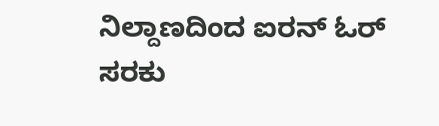ನಿಲ್ದಾಣದಿಂದ ಐರನ್ ಓರ್ ಸರಕು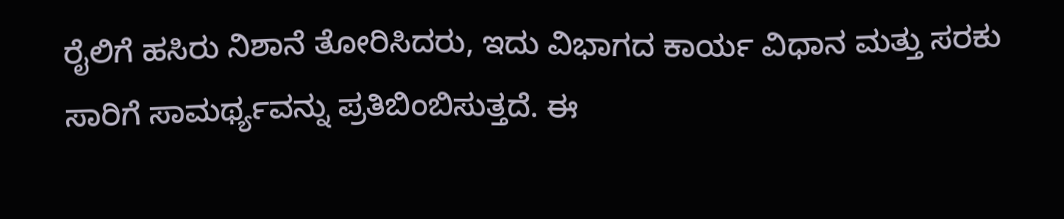ರೈಲಿಗೆ ಹಸಿರು ನಿಶಾನೆ ತೋರಿಸಿದರು, ಇದು ವಿಭಾಗದ ಕಾರ್ಯ ವಿಧಾನ ಮತ್ತು ಸರಕು ಸಾರಿಗೆ ಸಾಮರ್ಥ್ಯವನ್ನು ಪ್ರತಿಬಿಂಬಿಸುತ್ತದೆ. ಈ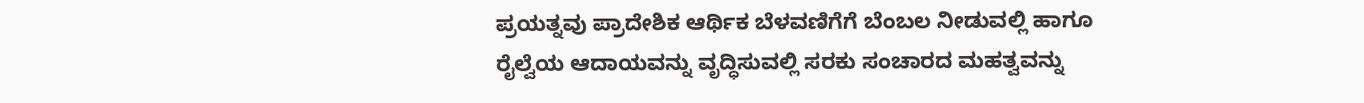ಪ್ರಯತ್ನವು ಪ್ರಾದೇಶಿಕ ಆರ್ಥಿಕ ಬೆಳವಣಿಗೆಗೆ ಬೆಂಬಲ ನೀಡುವಲ್ಲಿ ಹಾಗೂ ರೈಲ್ವೆಯ ಆದಾಯವನ್ನು ವೃದ್ಧಿಸುವಲ್ಲಿ ಸರಕು ಸಂಚಾರದ ಮಹತ್ವವನ್ನು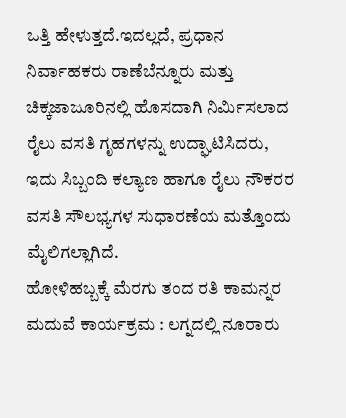ಒತ್ತಿ ಹೇಳುತ್ತದೆ.ಇದಲ್ಲದೆ, ಪ್ರಧಾನ ನಿರ್ವಾಹಕರು ರಾಣೆಬೆನ್ನೂರು ಮತ್ತು ಚಿಕ್ಕಜಾಜೂರಿನಲ್ಲಿ ಹೊಸದಾಗಿ ನಿರ್ಮಿಸಲಾದ ರೈಲು ವಸತಿ ಗೃಹಗಳನ್ನು ಉದ್ಘಾಟಿಸಿದರು, ಇದು ಸಿಬ್ಬಂದಿ ಕಲ್ಯಾಣ ಹಾಗೂ ರೈಲು ನೌಕರರ ವಸತಿ ಸೌಲಭ್ಯಗಳ ಸುಧಾರಣೆಯ ಮತ್ತೊಂದು ಮೈಲಿಗಲ್ಲಾಗಿದೆ.
ಹೋಳಿಹಬ್ಬಕ್ಕೆ ಮೆರಗು ತಂದ ರತಿ ಕಾಮನ್ನರ ಮದುವೆ ಕಾರ್ಯಕ್ರಮ : ಲಗ್ನದಲ್ಲಿ ನೂರಾರು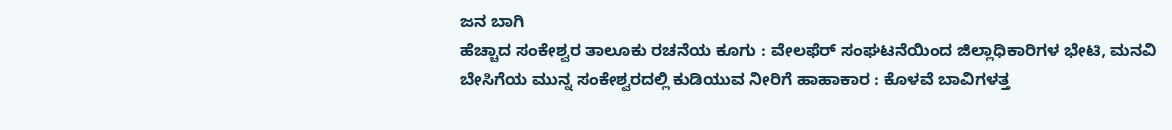ಜನ ಬಾಗಿ
ಹೆಚ್ಚಾದ ಸಂಕೇಶ್ವರ ತಾಲೂಕು ರಚನೆಯ ಕೂಗು : ವೇಲಫೆರ್ ಸಂಘಟನೆಯಿಂದ ಜಿಲ್ಲಾಧಿಕಾರಿಗಳ ಭೇಟಿ, ಮನವಿ
ಬೇಸಿಗೆಯ ಮುನ್ನ ಸಂಕೇಶ್ವರದಲ್ಲಿ ಕುಡಿಯುವ ನೀರಿಗೆ ಹಾಹಾಕಾರ : ಕೊಳವೆ ಬಾವಿಗಳತ್ತ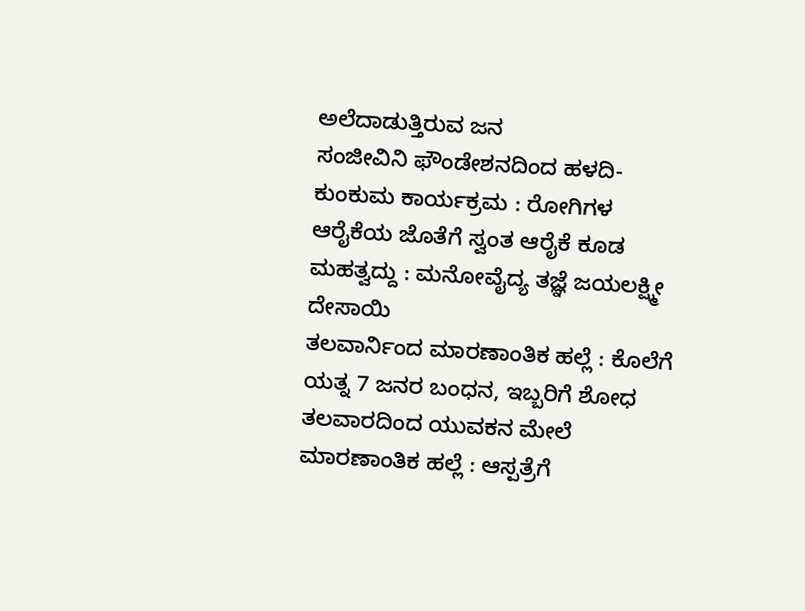ಅಲೆದಾಡುತ್ತಿರುವ ಜನ
ಸಂಜೀವಿನಿ ಫೌಂಡೇಶನದಿಂದ ಹಳದಿ-ಕುಂಕುಮ ಕಾರ್ಯಕ್ರಮ : ರೋಗಿಗಳ ಆರೈಕೆಯ ಜೊತೆಗೆ ಸ್ವಂತ ಆರೈಕೆ ಕೂಡ ಮಹತ್ವದ್ದು : ಮನೋವೈದ್ಯ ತಜ್ಞೆ ಜಯಲಕ್ಷ್ಮೀ ದೇಸಾಯಿ
ತಲವಾರ್ನಿಂದ ಮಾರಣಾಂತಿಕ ಹಲ್ಲೆ : ಕೊಲೆಗೆ ಯತ್ನ 7 ಜನರ ಬಂಧನ, ಇಬ್ಬರಿಗೆ ಶೋಧ
ತಲವಾರದಿಂದ ಯುವಕನ ಮೇಲೆ ಮಾರಣಾಂತಿಕ ಹಲ್ಲೆ : ಆಸ್ಪತ್ರೆಗೆ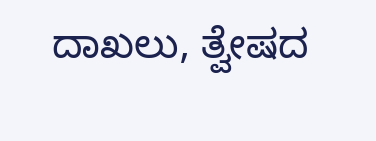ದಾಖಲು, ತ್ವೇಷದ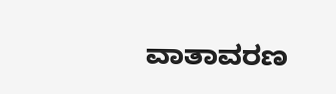ವಾತಾವರಣ